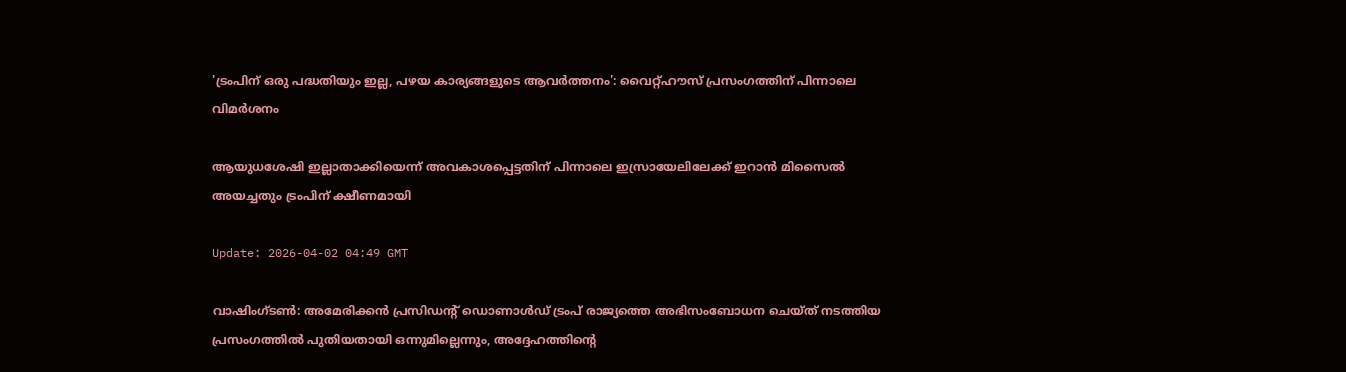'ട്രംപിന് ഒരു പദ്ധതിയും ഇല്ല, പഴയ കാര്യങ്ങളുടെ ആവർത്തനം': വൈറ്റ്ഹൗസ് പ്രസംഗത്തിന് പിന്നാലെ വിമർശനം

ആയുധശേഷി ഇല്ലാതാക്കിയെന്ന് അവകാശപ്പെട്ടതിന് പിന്നാലെ ഇസ്രായേലിലേക്ക് ഇറാൻ മിസൈൽ അയച്ചതും ട്രംപിന് ക്ഷീണമായി

Update: 2026-04-02 04:49 GMT

വാഷിംഗ്ടൺ: അമേരിക്കൻ പ്രസിഡന്റ് ഡൊണാൾഡ് ട്രംപ് രാജ്യത്തെ അഭിസംബോധന ചെയ്ത് നടത്തിയ പ്രസംഗത്തിൽ പുതിയതായി ഒന്നുമില്ലെന്നും, അദ്ദേഹത്തിന്റെ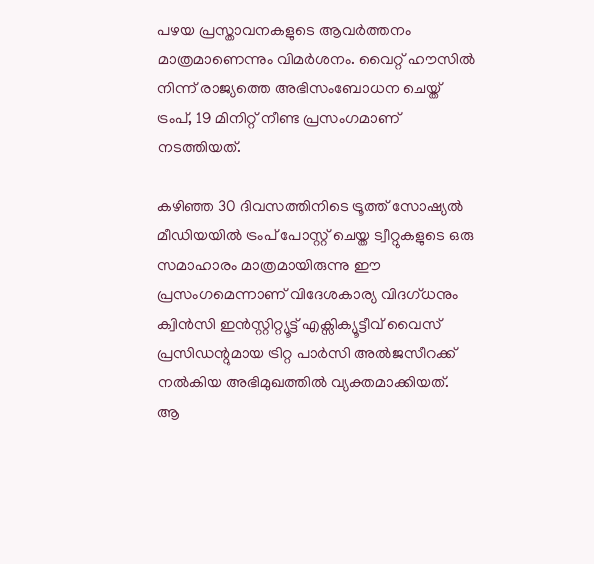പഴയ പ്രസ്താവനകളുടെ ആവർത്തനം മാത്രമാണെന്നും വിമര്‍ശനം. വൈറ്റ് ഹൗസിൽ നിന്ന് രാജ്യത്തെ അഭിസംബോധന ചെയ്ത് ട്രംപ്, 19 മിനിറ്റ് നീണ്ട പ്രസംഗമാണ് നടത്തിയത്.

കഴിഞ്ഞ 30 ദിവസത്തിനിടെ ട്രൂത്ത് സോഷ്യല്‍ മീഡിയയില്‍ ട്രംപ് പോസ്റ്റ് ചെയ്ത ട്വീറ്റുകളുടെ ഒരു സമാഹാരം മാത്രമായിരുന്നു ഈ പ്രസംഗമെന്നാണ് വിദേശകാര്യ വിദഗ്ധനും ക്വിൻസി ഇൻസ്റ്റിറ്റ്യൂട്ട് എക്സിക്യൂട്ടീവ് വൈസ് പ്രസിഡന്റുമായ ട്രിറ്റ പാർസി അല്‍ജസീറക്ക് നല്‍കിയ അഭിമുഖത്തില്‍ വ്യക്തമാക്കിയത്.  ആ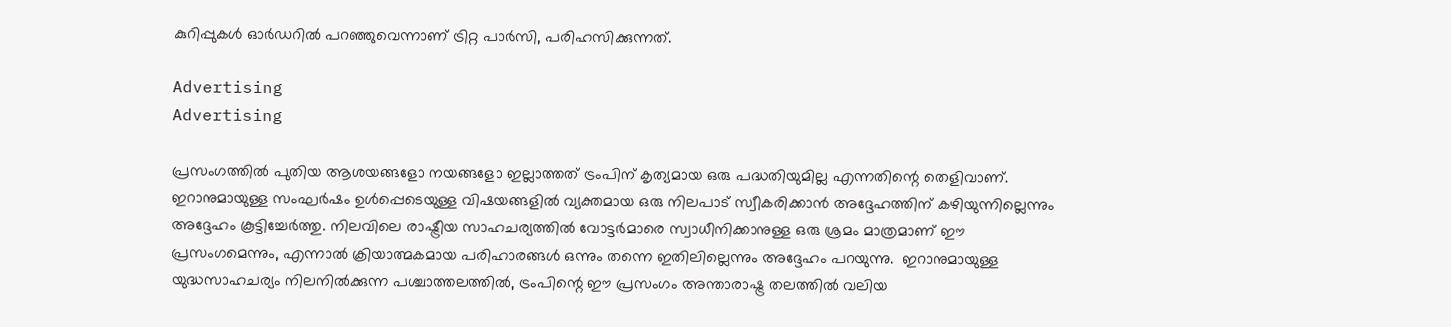കുറിപ്പുകള്‍ ഓര്‍ഡറില്‍ പറഞ്ഞുവെന്നാണ് ട്രിറ്റ പാർസി, പരിഹസിക്കുന്നത്.

Advertising
Advertising

പ്രസംഗത്തിൽ പുതിയ ആശയങ്ങളോ നയങ്ങളോ ഇല്ലാത്തത് ട്രംപിന് കൃത്യമായ ഒരു പദ്ധതിയുമില്ല എന്നതിന്റെ തെളിവാണ്. ഇറാനുമായുള്ള സംഘർഷം ഉൾപ്പെടെയുള്ള വിഷയങ്ങളിൽ വ്യക്തമായ ഒരു നിലപാട് സ്വീകരിക്കാൻ അദ്ദേഹത്തിന് കഴിയുന്നില്ലെന്നും അദ്ദേഹം കൂട്ടിച്ചേർത്തു. നിലവിലെ രാഷ്ട്രീയ സാഹചര്യത്തിൽ വോട്ടർമാരെ സ്വാധീനിക്കാനുള്ള ഒരു ശ്രമം മാത്രമാണ് ഈ പ്രസംഗമെന്നും, എന്നാൽ ക്രിയാത്മകമായ പരിഹാരങ്ങൾ ഒന്നും തന്നെ ഇതിലില്ലെന്നും അദ്ദേഹം പറയുന്നു.  ഇറാനുമായുള്ള യുദ്ധസാഹചര്യം നിലനിൽക്കുന്ന പശ്ചാത്തലത്തിൽ, ട്രംപിന്റെ ഈ പ്രസംഗം അന്താരാഷ്ട്ര തലത്തിൽ വലിയ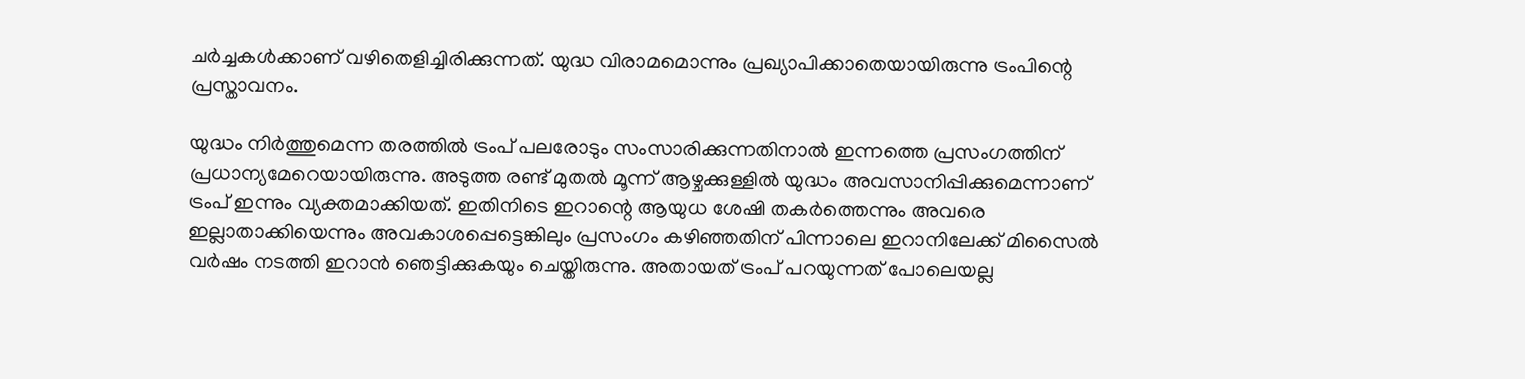ചർച്ചകൾക്കാണ് വഴിതെളിച്ചിരിക്കുന്നത്. യുദ്ധ വിരാമമൊന്നും പ്രഖ്യാപിക്കാതെയായിരുന്നു ട്രംപിന്റെ പ്രസ്താവനം.

യുദ്ധം നിര്‍ത്തുമെന്ന തരത്തില്‍ ട്രംപ് പലരോടും സംസാരിക്കുന്നതിനാല്‍ ഇന്നത്തെ പ്രസംഗത്തിന് പ്രധാന്യമേറെയായിരുന്നു. അടുത്ത രണ്ട് മുതൽ മൂന്ന് ആഴ്ചക്കുള്ളിൽ യുദ്ധം അവസാനിപ്പിക്കുമെന്നാണ് ട്രംപ് ഇന്നും വ്യക്തമാക്കിയത്. ഇതിനിടെ ഇറാന്റെ ആയുധ ശേഷി തകര്‍ത്തെന്നും അവരെ ഇല്ലാതാക്കിയെന്നും അവകാശപ്പെട്ടെങ്കിലും പ്രസംഗം കഴിഞ്ഞതിന് പിന്നാലെ ഇറാനിലേക്ക് മിസൈല്‍ വര്‍ഷം നടത്തി ഇറാന്‍ ഞെട്ടിക്കുകയും ചെയ്തിരുന്നു. അതായത് ട്രംപ് പറയുന്നത് പോലെയല്ല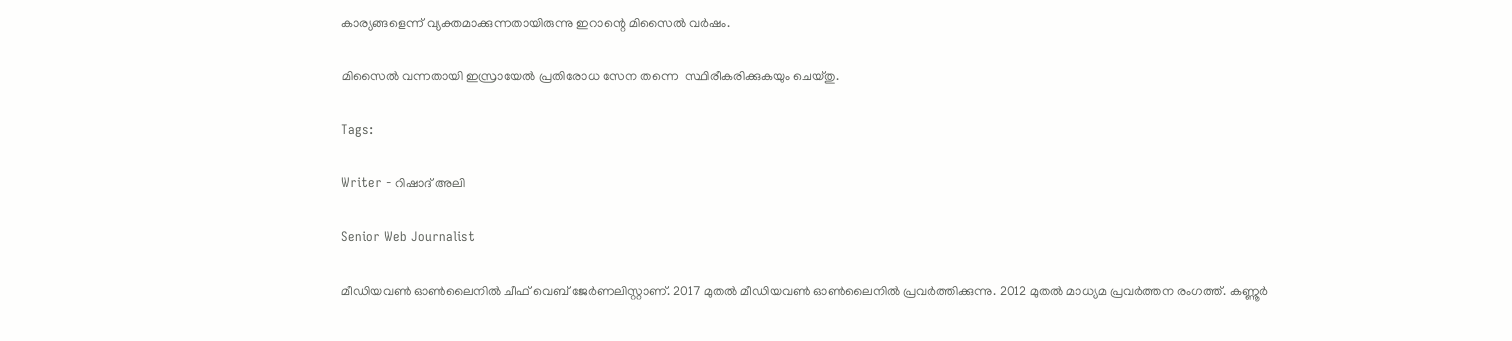കാര്യങ്ങളെന്ന് വ്യക്തമാക്കുന്നതായിരുന്നു ഇറാന്റെ മിസൈല്‍ വര്‍ഷം.

മിസൈല്‍ വന്നതായി ഇസ്രായേല്‍ പ്രതിരോധ സേന തന്നെ  സ്ഥിരീകരിക്കുകയും ചെയ്തു.

Tags:

Writer - റിഷാദ് അലി

Senior Web Journalist

മീഡിയവൺ ഓൺലൈനിൽ ചീഫ് വെബ് ജേർണലിസ്റ്റാണ്. 2017 മുതൽ മീഡിയവൺ ഓൺലൈനിൽ പ്രവർത്തിക്കുന്നു. 2012 മുതൽ മാധ്യമ പ്രവർത്തന രംഗത്ത്. കണ്ണൂര്‍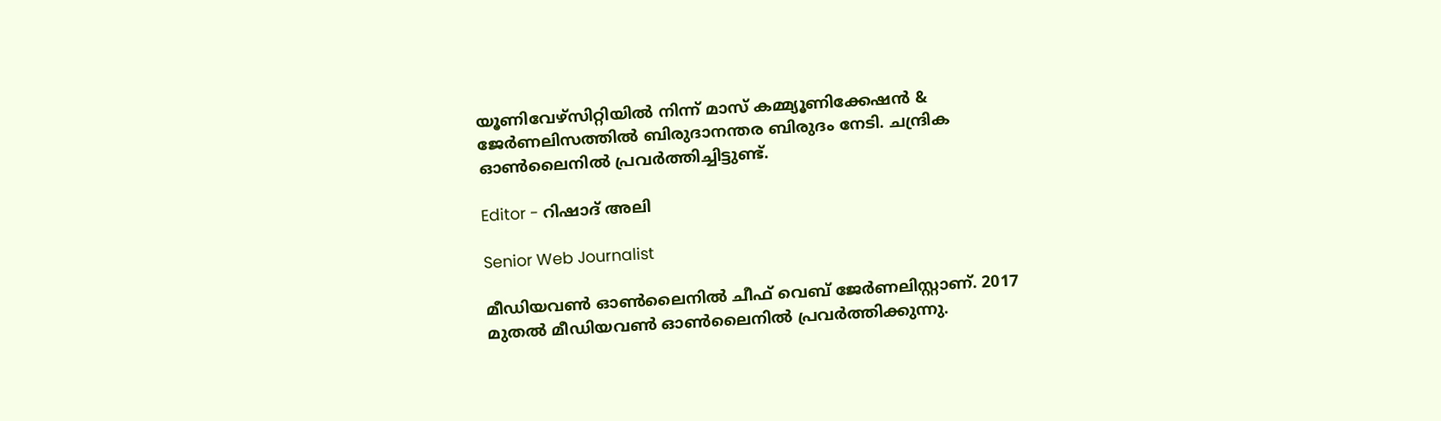യൂണിവേഴ്‌സിറ്റിയിൽ നിന്ന് മാസ് കമ്മ്യൂണിക്കേഷന്‍ & ജേര്‍ണലിസത്തില്‍ ബിരുദാനന്തര ബിരുദം നേടി. ചന്ദ്രിക ഓണ്‍ലൈനില്‍ പ്രവര്‍ത്തിച്ചിട്ടുണ്ട്.

Editor - റിഷാദ് അലി

Senior Web Journalist

മീഡിയവൺ ഓൺലൈനിൽ ചീഫ് വെബ് ജേർണലിസ്റ്റാണ്. 2017 മുതൽ മീഡിയവൺ ഓൺലൈനിൽ പ്രവർത്തിക്കുന്നു.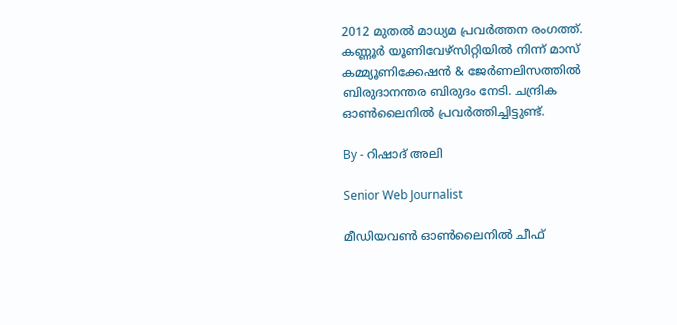2012 മുതൽ മാധ്യമ പ്രവർത്തന രംഗത്ത്. കണ്ണൂര്‍ യൂണിവേഴ്‌സിറ്റിയിൽ നിന്ന് മാസ് കമ്മ്യൂണിക്കേഷന്‍ & ജേര്‍ണലിസത്തില്‍ ബിരുദാനന്തര ബിരുദം നേടി. ചന്ദ്രിക ഓണ്‍ലൈനില്‍ പ്രവര്‍ത്തിച്ചിട്ടുണ്ട്.

By - റിഷാദ് അലി

Senior Web Journalist

മീഡിയവൺ ഓൺലൈനിൽ ചീഫ്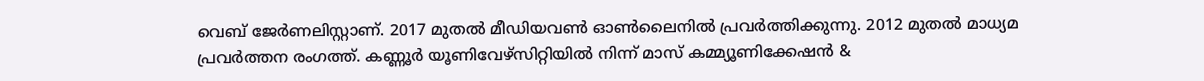വെബ് ജേർണലിസ്റ്റാണ്. 2017 മുതൽ മീഡിയവൺ ഓൺലൈനിൽ പ്രവർത്തിക്കുന്നു. 2012 മുതൽ മാധ്യമ പ്രവർത്തന രംഗത്ത്. കണ്ണൂര്‍ യൂണിവേഴ്‌സിറ്റിയിൽ നിന്ന് മാസ് കമ്മ്യൂണിക്കേഷന്‍ &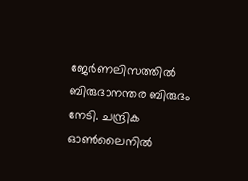ജേര്‍ണലിസത്തില്‍ ബിരുദാനന്തര ബിരുദം നേടി. ചന്ദ്രിക ഓണ്‍ലൈനില്‍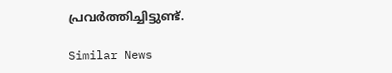പ്രവര്‍ത്തിച്ചിട്ടുണ്ട്.

Similar News